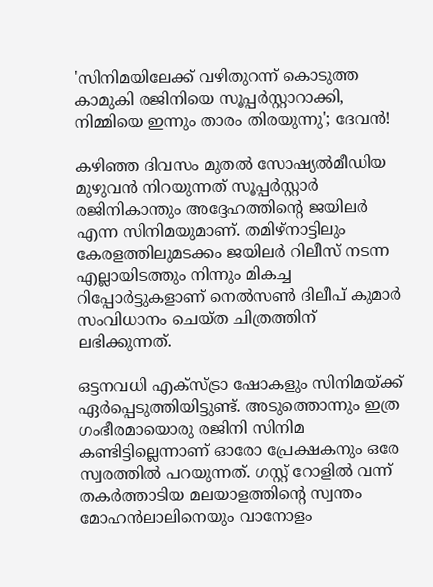'സിനിമയിലേക്ക് വഴിതുറന്ന് കൊടുത്ത കാമുകി രജിനിയെ സൂപ്പർസ്റ്റാറാക്കി, നിമ്മിയെ ഇന്നും താരം തിരയുന്നു'; ദേവൻ!

കഴിഞ്ഞ ദിവസം മുതൽ സോഷ്യൽമീഡിയ മുഴുവൻ നിറയുന്നത് സൂപ്പർസ്റ്റാർ രജിനികാന്തും അദ്ദേഹത്തിന്റെ ജയിലർ എന്ന സിനിമയുമാണ്. തമിഴ്നാട്ടിലും കേരളത്തിലുമടക്കം ജയിലർ റിലീസ് നടന്ന എല്ലായിടത്തും നിന്നും മികച്ച റിപ്പോർട്ടുകളാണ് നെൽസൺ ദിലീപ് കുമാർ സംവിധാനം ചെയ്ത ചിത്രത്തിന് ലഭിക്കുന്നത്.

ഒട്ടനവധി എക്സ്ട്രാ ഷോകളും സിനിമയ്ക്ക് ഏർപ്പെടുത്തിയിട്ടുണ്ട്. അടുത്തൊന്നും ഇത്ര ഗംഭീരമായൊരു രജിനി സിനിമ കണ്ടിട്ടില്ലെന്നാണ് ഓരോ പ്രേക്ഷകനും ഒരേ സ്വരത്തിൽ പറയുന്നത്. ഗസ്റ്റ് റോളിൽ വന്ന് തകർത്താടിയ മലയാളത്തിന്റെ സ്വന്തം മോഹൻലാലിനെയും വാനോളം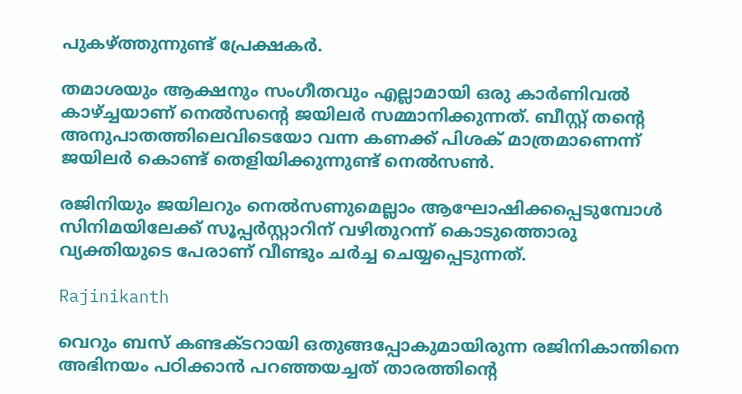പുകഴ്ത്തുന്നുണ്ട് പ്രേക്ഷകർ.

തമാശയും ആക്ഷനും സംഗീതവും എല്ലാമായി ഒരു കാര്‍ണിവല്‍ കാഴ്ച്ചയാണ് നെല്‍സന്‍റെ ജയിലര്‍ സമ്മാനിക്കുന്നത്. ബീസ്റ്റ് തന്‍റെ അനുപാതത്തിലെവിടെയോ വന്ന കണക്ക് പിശക് മാത്രമാണെന്ന് ജയിലർ കൊണ്ട് തെളിയിക്കുന്നുണ്ട് നെല്‍സൺ.

രജിനിയും ജയിലറും നെൽസണുമെല്ലാം ആഘോഷിക്കപ്പെടുമ്പോൾ സിനിമയിലേക്ക് സൂപ്പർസ്റ്റാറിന് വഴിതുറന്ന് കൊടുത്തൊരു വ്യക്തിയുടെ പേരാണ് വീണ്ടും ചർച്ച ചെയ്യപ്പെടുന്നത്.

Rajinikanth

വെറും ബസ് കണ്ടക്ടറായി ഒതുങ്ങപ്പോകുമായിരുന്ന രജിനികാന്തിനെ അഭിനയം പഠിക്കാൻ പറഞ്ഞയച്ചത് താരത്തിന്റെ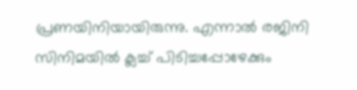പ്രണയിനിയായിരുന്നു. എന്നാൽ രജിനി സിനിമയിൽ ക്ലച്ച് പിടിച്ചപ്പോഴേക്കും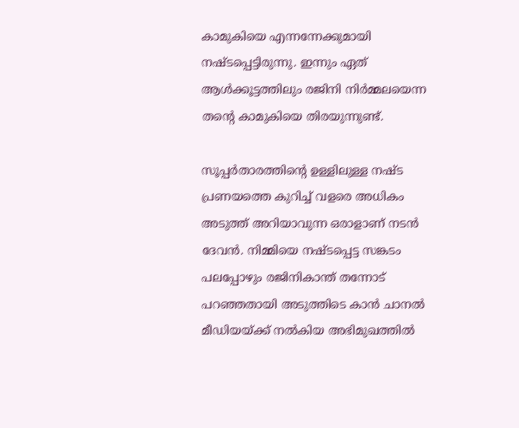കാമുകിയെ എന്നന്നേക്കുമായി നഷ്ടപ്പെട്ടിരുന്നു. ഇന്നും ഏത് ആൾക്കൂട്ടത്തിലും രജിനി നിർമ്മലയെന്ന തന്റെ കാമുകിയെ തിരയുന്നുണ്ട്.

സൂപ്പർതാരത്തിന്റെ ഉള്ളിലുള്ള നഷ്ട പ്രണയത്തെ കുറിച്ച് വളരെ അധികം അടുത്ത് അറിയാവുന്ന ഒരാളാണ് നടൻ ദേവൻ. നിമ്മിയെ നഷ്ടപ്പെട്ട സങ്കടം പലപ്പോഴും രജിനികാന്ത് തന്നോട് പറഞ്ഞതായി അടുത്തിടെ കാൻ ചാനൽ മീഡിയയ്ക്ക് നൽകിയ അഭിമുഖത്തിൽ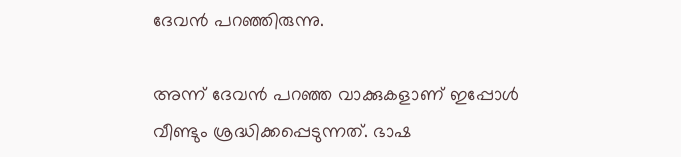ദേവൻ പറഞ്ഞിരുന്നു.

അന്ന് ദേവൻ പറഞ്ഞ വാക്കുകളാണ് ഇപ്പോൾ വീണ്ടും ശ്രദ്ധിക്കപ്പെടുന്നത്. ഭാഷ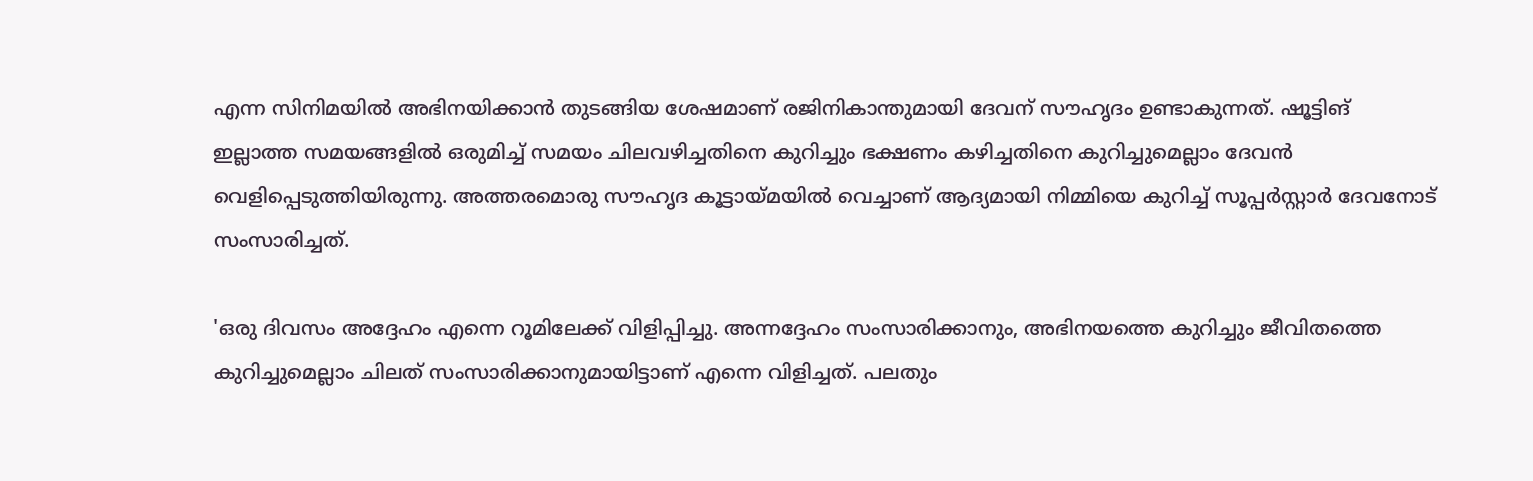എന്ന സിനിമയിൽ അഭിനയിക്കാൻ‌ തുടങ്ങിയ ശേഷമാണ് രജിനികാന്തുമായി ദേവന് സൗഹൃദം ഉണ്ടാകുന്നത്. ഷൂട്ടിങ് ഇല്ലാത്ത സമയങ്ങളിൽ ഒരുമിച്ച് സമയം ചിലവഴിച്ചതിനെ കുറിച്ചും ഭക്ഷണം കഴിച്ചതിനെ കുറിച്ചുമെല്ലാം ദേവൻ വെളിപ്പെടുത്തിയിരുന്നു. അത്തരമൊരു സൗഹൃദ കൂട്ടായ്മയിൽ വെച്ചാണ് ആദ്യമായി നിമ്മിയെ കുറിച്ച് സൂപ്പർസ്റ്റാർ ദേവനോട് സംസാരിച്ചത്.

'ഒരു ദിവസം അദ്ദേഹം എന്നെ റൂമിലേക്ക് വിളിപ്പിച്ചു. അന്നദ്ദേഹം സംസാരിക്കാനും, അഭിനയത്തെ കുറിച്ചും ജീവിതത്തെ കുറിച്ചുമെല്ലാം ചിലത് സംസാരിക്കാനുമായിട്ടാണ് എന്നെ വിളിച്ചത്. പലതും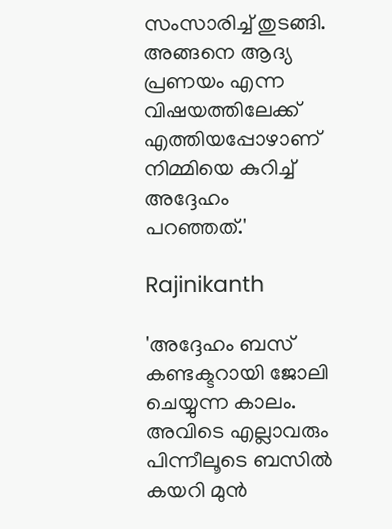സംസാരിച്ച് തുടങ്ങി. അങ്ങനെ ആദ്യ പ്രണയം എന്ന വിഷയത്തിലേക്ക് എത്തിയപ്പോഴാണ് നിമ്മിയെ കുറിച്ച് അദ്ദേഹം പറഞ്ഞത്.'

Rajinikanth

'അദ്ദേഹം ബസ് കണ്ടക്ടറായി ജോലി ചെയ്യുന്ന കാലം. അവിടെ എല്ലാവരും പിന്നീലൂടെ ബസില്‍ കയറി മുന്‍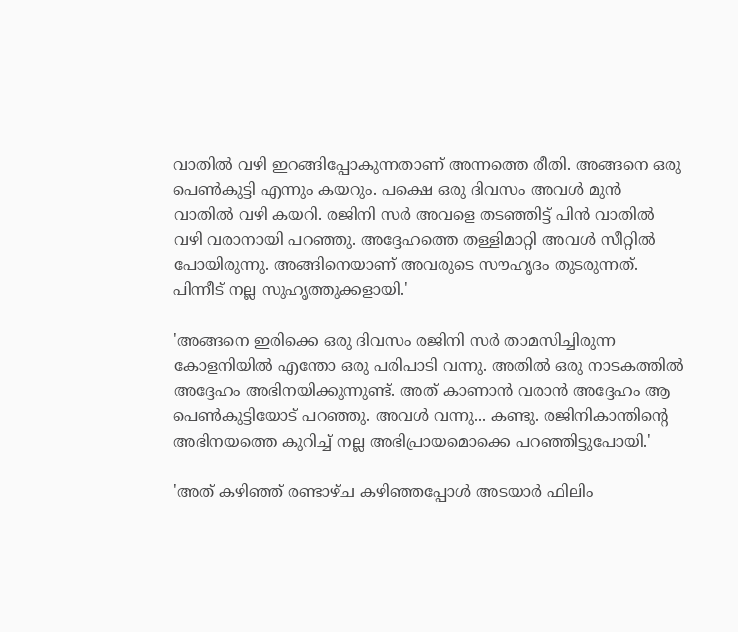വാതില്‍ വഴി ഇറങ്ങിപ്പോകുന്നതാണ് അന്നത്തെ രീതി. അങ്ങനെ ഒരു പെണ്‍കുട്ടി എന്നും കയറും. പക്ഷെ ഒരു ദിവസം അവള്‍ മുന്‍ വാതില്‍ വഴി കയറി. രജിനി സര്‍ അവളെ തടഞ്ഞിട്ട് പിന്‍ വാതില്‍ വഴി വരാനായി പറഞ്ഞു. അദ്ദേഹത്തെ തള്ളിമാറ്റി അവള്‍ സീറ്റില്‍ പോയിരുന്നു. അങ്ങിനെയാണ് അവരുടെ സൗഹൃദം തുടരുന്നത്. പിന്നീട് നല്ല സുഹൃത്തുക്കളായി.'

'അങ്ങനെ ഇരിക്കെ ഒരു ദിവസം രജിനി സര്‍ താമസിച്ചിരുന്ന കോളനിയില്‍ എന്തോ ഒരു പരിപാടി വന്നു. അതില്‍ ഒരു നാടകത്തില്‍ അദ്ദേഹം അഭിനയിക്കുന്നുണ്ട്. അത് കാണാന്‍ വരാൻ അദ്ദേഹം ആ പെണ്‍കുട്ടിയോട് പറഞ്ഞു. അവള്‍ വന്നു... കണ്ടു. രജിനികാന്തിന്റെ അഭിനയത്തെ കുറിച്ച് നല്ല അഭിപ്രായമൊക്കെ പറഞ്ഞിട്ടുപോയി.'

'അത് കഴിഞ്ഞ് രണ്ടാഴ്ച കഴിഞ്ഞപ്പോള്‍ അടയാര്‍ ഫിലിം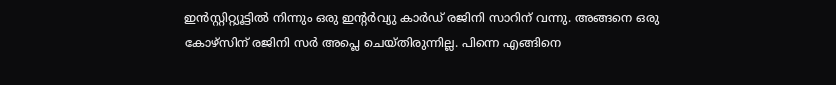ഇന്‍സ്റ്റിറ്റ്യൂട്ടില്‍ നിന്നും ഒരു ഇന്റര്‍വ്യു കാര്‍ഡ് രജിനി സാറിന് വന്നു. അങ്ങനെ ഒരു കോഴ്‌സിന് രജിനി സര്‍ അപ്ലെ ചെയ്തിരുന്നില്ല. പിന്നെ എങ്ങിനെ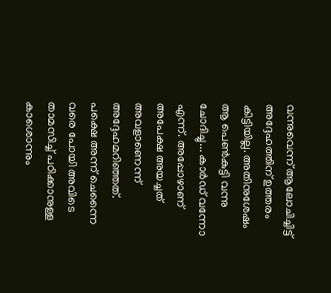വന്നുവെന്ന് ആലോചിച്ചിട്ട് അദ്ദേഹത്തിന് ഉത്തരം കിട്ടിയില്ല. അതിനുശേഷം ആ പെണ്‍കുട്ടി വന്നു ചോദിച്ചു... കാര്‍ഡ് വന്നോ എന്ന്. അപ്പോഴാണ് അപേക്ഷ അയച്ചത് അവളാണെന്ന് അദ്ദേഹമറിഞ്ഞത്. പക്ഷെ അന്ന് ചെന്നൈ വരെ പോയി അവിടെ താമസിച്ച് പഠിക്കാനുള്ള കാശൊന്നും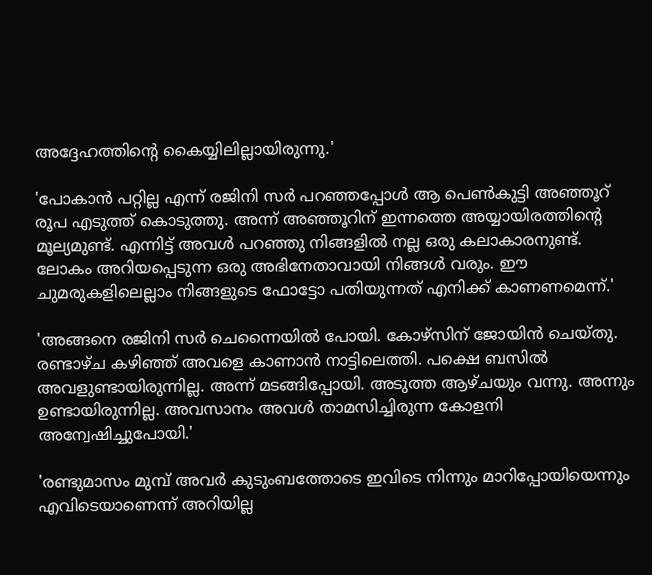അദ്ദേഹത്തിന്റെ കൈയ്യിലില്ലായിരുന്നു.'

'പോകാന്‍ പറ്റില്ല എന്ന് രജിനി സര്‍ പറഞ്ഞപ്പോള്‍ ആ പെണ്‍കുട്ടി അഞ്ഞൂറ് രൂപ എടുത്ത് കൊടുത്തു. അന്ന് അഞ്ഞൂറിന് ഇന്നത്തെ അയ്യായിരത്തിന്റെ മൂല്യമുണ്ട്. എന്നിട്ട് അവള്‍ പറഞ്ഞു നിങ്ങളില്‍ നല്ല ഒരു കലാകാരനുണ്ട്. ലോകം അറിയപ്പെടുന്ന ഒരു അഭിനേതാവായി നിങ്ങള്‍ വരും. ഈ ചുമരുകളിലെല്ലാം നിങ്ങളുടെ ഫോട്ടോ പതിയുന്നത് എനിക്ക് കാണണമെന്ന്.'

'അങ്ങനെ രജിനി സര്‍ ചെന്നൈയില്‍ പോയി. കോഴ്‌സിന് ജോയിന്‍ ചെയ്തു. രണ്ടാഴ്ച കഴിഞ്ഞ് അവളെ കാണാന്‍ നാട്ടിലെത്തി. പക്ഷെ ബസില്‍ അവളുണ്ടായിരുന്നില്ല. അന്ന് മടങ്ങിപ്പോയി. അടുത്ത ആഴ്ചയും വന്നു. അന്നും ഉണ്ടായിരുന്നില്ല. അവസാനം അവള്‍ താമസിച്ചിരുന്ന കോളനി അന്വേഷിച്ചുപോയി.'

'രണ്ടുമാസം മുമ്പ് അവര്‍ കുടുംബത്തോടെ ഇവിടെ നിന്നും മാറിപ്പോയിയെന്നും എവിടെയാണെന്ന് അറിയില്ല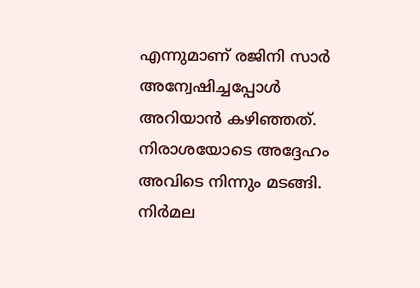എന്നുമാണ് രജിനി സാർ അന്വേഷിച്ചപ്പോൾ അറിയാന്‍ കഴിഞ്ഞത്. നിരാശയോടെ അദ്ദേഹം അവിടെ നിന്നും മടങ്ങി. നിര്‍മല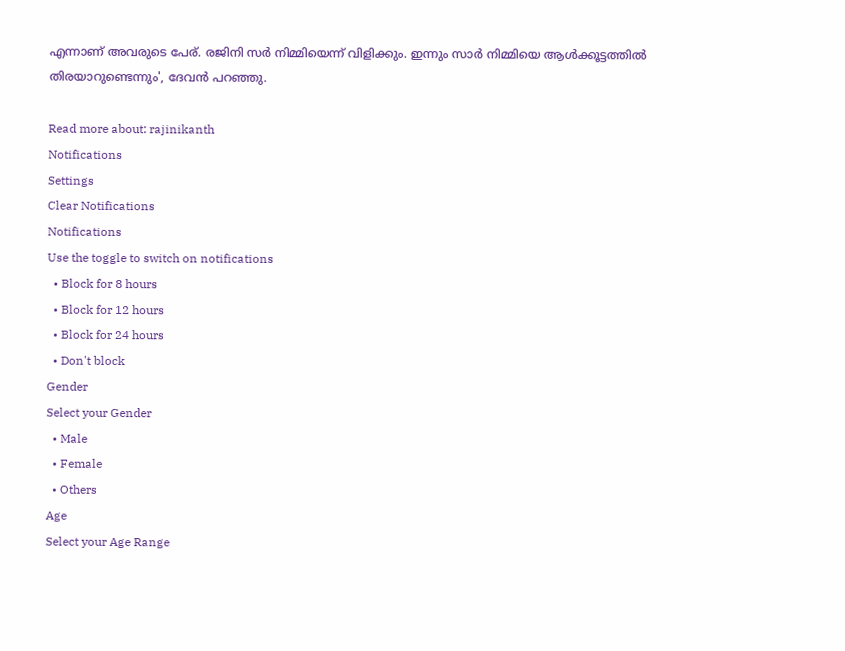എന്നാണ് അവരുടെ പേര്. രജിനി സര്‍ നിമ്മിയെന്ന് വിളിക്കും. ഇന്നും സാർ നിമ്മിയെ ആൾക്കൂട്ടത്തിൽ തിരയാറുണ്ടെന്നും', ദേവൻ പറഞ്ഞു.

Read more about: rajinikanth
Notifications
Settings
Clear Notifications
Notifications
Use the toggle to switch on notifications
  • Block for 8 hours
  • Block for 12 hours
  • Block for 24 hours
  • Don't block
Gender
Select your Gender
  • Male
  • Female
  • Others
Age
Select your Age Range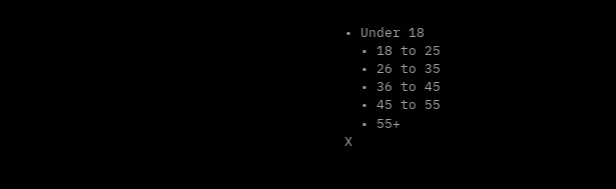• Under 18
  • 18 to 25
  • 26 to 35
  • 36 to 45
  • 45 to 55
  • 55+
X